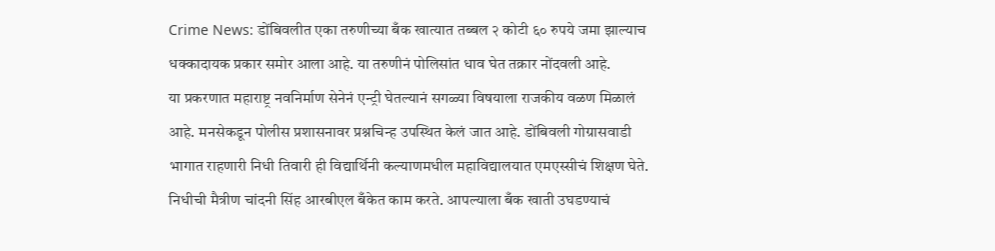Crime News: डोंबिवलीत एका तरुणीच्या बँक खात्यात तब्बल २ कोटी ६० रुपये जमा झाल्याच धक्कादायक प्रकार समोर आला आहे. या तरुणीनं पोलिसांत धाव घेत तक्रार नोंदवली आहे.
या प्रकरणात महाराष्ट्र नवनिर्माण सेनेनं एन्ट्री घेतल्यानं सगळ्या विषयाला राजकीय वळण मिळालं आहे. मनसेकडून पोलीस प्रशासनावर प्रश्नचिन्ह उपस्थित केलं जात आहे. डोंबिवली गोग्रासवाडी भागात राहणारी निधी तिवारी ही विद्यार्थिनी कल्याणमधील महाविद्यालयात एमएस्सीचं शिक्षण घेते. निधीची मैत्रीण चांदनी सिंह आरबीएल बँकेत काम करते. आपल्याला बँक खाती उघडण्याचं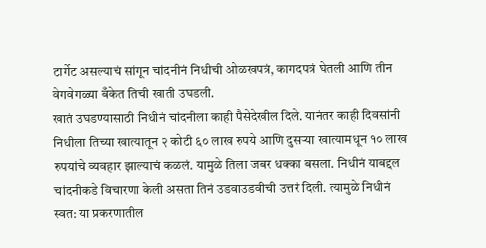टार्गेट असल्याचं सांगून चांदनीनं निधीची ओळखपत्रं, कागदपत्रं घेतली आणि तीन वेगवेगळ्या बँकेत तिची खाती उघडली.
खातं उघडण्यासाठी निधीनं चांदनीला काही पैसेदेखील दिले. यानंतर काही दिवसांनी निधीला तिच्या खात्यातून २ कोटी ६० लाख रुपये आणि दुसऱ्या खात्यामधून १० लाख रुपयांचे व्यवहार झाल्याचं कळलं. यामुळे तिला जबर धक्का बसला. निधीनं याबद्दल चांदनीकडे विचारणा केली असता तिनं उडवाउडवीची उत्तरं दिली. त्यामुळे निधीनं स्वत: या प्रकरणातील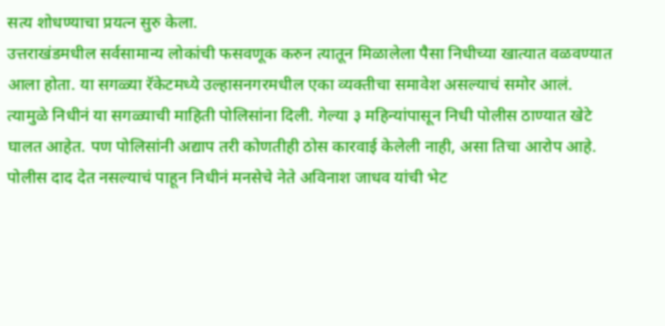सत्य शोधण्याचा प्रयत्न सुरु केला.
उत्तराखंडमधील सर्वसामान्य लोकांची फसवणूक करुन त्यातून मिळालेला पैसा निधीच्या खात्यात वळवण्यात आला होता. या सगळ्या रॅकेटमध्ये उल्हासनगरमधील एका व्यक्तीचा समावेश असल्याचं समोर आलं. त्यामुळे निधीनं या सगळ्याची माहिती पोलिसांना दिली. गेल्या ३ महिन्यांपासून निधी पोलीस ठाण्यात खेटे घालत आहेत. पण पोलिसांनी अद्याप तरी कोणतीही ठोस कारवाई केलेली नाही, असा तिचा आरोप आहे.
पोलीस दाद देत नसल्याचं पाहून निधीनं मनसेचे नेते अविनाश जाधव यांची भेट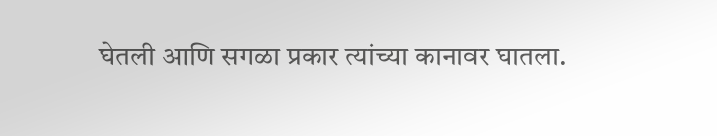घेतली आणि सगळा प्रकार त्यांच्या कानावर घातला.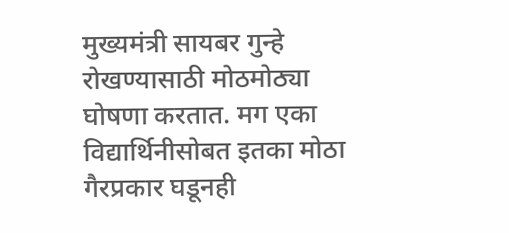मुख्यमंत्री सायबर गुन्हे रोखण्यासाठी मोठमोठ्या घोषणा करतात. मग एका विद्यार्थिनीसोबत इतका मोठा गैरप्रकार घडूनही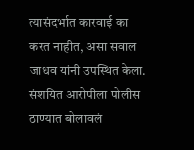त्यासंदर्भात कारवाई का करत नाहीत, असा सवाल जाधव यांनी उपस्थित केला. संशयित आरोपीला पोलीस ठाण्यात बोलावलं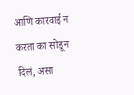आणि कारवाई न करता का सोडून दिलं, असा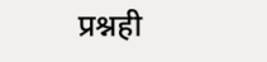प्रश्नही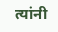त्यांनी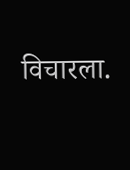विचारला.